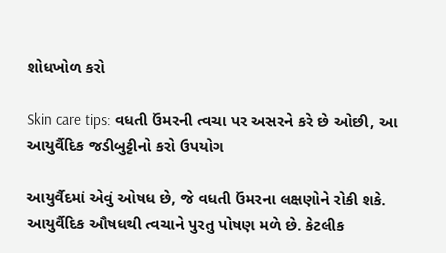શોધખોળ કરો

Skin care tips: વધતી ઉંમરની ત્વચા પર અસરને કરે છે ઓછી, આ આયુર્વૈદિક જડીબુટ્ટીનો કરો ઉપયોગ

આયુર્વૈદમાં એવું ઓષધ છે, જે વધતી ઉંમરના લક્ષણોને રોકી શકે. આયુર્વૈદિક ઔષધથી ત્વચાને પુરતુ પોષણ મળે છે. કેટલીક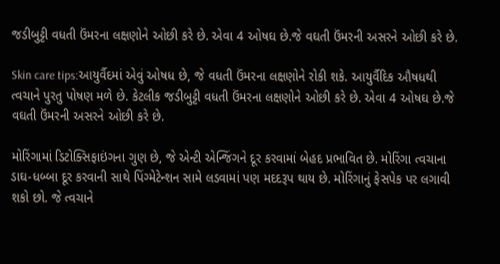જડીબુટ્ટી વધતી ઉંમરના લક્ષણોને ઓછી કરે છે. એવા 4 ઓષઘ છે.જે વઘતી ઉંમરની અસરને ઓછી કરે છે.

Skin care tips:આયુર્વૈદમાં એવું ઓષધ છે, જે વધતી ઉંમરના લક્ષણોને રોકી શકે. આયુર્વૈદિક ઔષધથી ત્વચાને પુરતુ પોષણ મળે છે. કેટલીક જડીબુટ્ટી વધતી ઉંમરના લક્ષણોને ઓછી કરે છે. એવા 4 ઓષઘ છે.જે વઘતી ઉંમરની અસરને ઓછી કરે છે.

મોરિંગામાં ડિટોક્સિફાઇંગના ગુણ છે, જે એન્ટી એન્જિંગને દૂર કરવામાં બેહદ પ્રભાવિત છે. મોરિંગા ત્વચાના ડાઘ-ધબ્બા દૂર કરવાની સાથે પિંગ્મેટેન્શન સામે લડવામાં પણ મદદરૂપ થાય છે. મોરિંગાનું ફેસપેક પર લગાવી શકો છો. જે ત્વચાને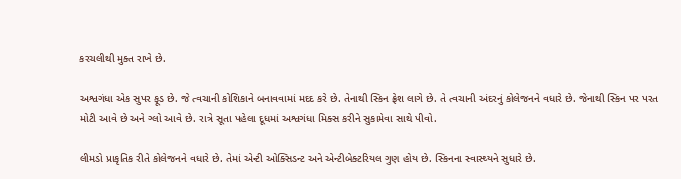કરચલીથી મુક્ત રાખે છે.

અશ્વગંધા એક સુપર ફૂડ છે. જે ત્વચાની કોશિકાને બનાવવામાં મદદ કરે છે. તેનાથી સ્કિન ફ્રેશ લાગે છે. તે ત્વચાની અંદરનું કોલેજનને વધારે છે. જેનાથી સ્કિન પર પરત મોટી આવે છે અને ગ્લો આવે છે. રાત્રે સૂતા પહેલા દૂધમાં અશ્વગંધા મિક્સ કરીને સુકામેવા સાથે પીવો.

લીમડો પ્રાકૃતિક રીતે કોલેજનને વધારે છે. તેમાં એન્ટી ઓક્સિડન્ટ અને એન્ટીબેક્ટરિયલ ગુણ હોય છે. સ્કિનના સ્વાસ્થ્યને સુધારે છે.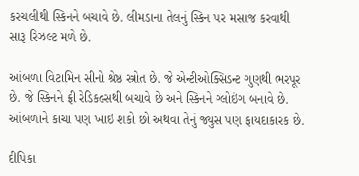કરચલીથી સ્કિનને બચાવે છે. લીમડાના તેલનું સ્કિન પર મસાજ કરવાથી સારૂ રિઝલ્ટ મળે છે.

આંબળા વિટામિન સીનો શ્રેષ્ઠ સ્ત્રોત છે. જે એન્ટીઓક્સિડન્ટ ગુણથી ભરપૂર છે. જે સ્કિનને ફ્રી રેડિકલ્સથી બચાવે છે અને સ્કિનને ગ્લોઇંગ બનાવે છે. આંબળાને કાચા પણ ખાઇ શકો છો અથવા તેનું જ્યુસ પણ ફાયદાકારક છે.

દીપિકા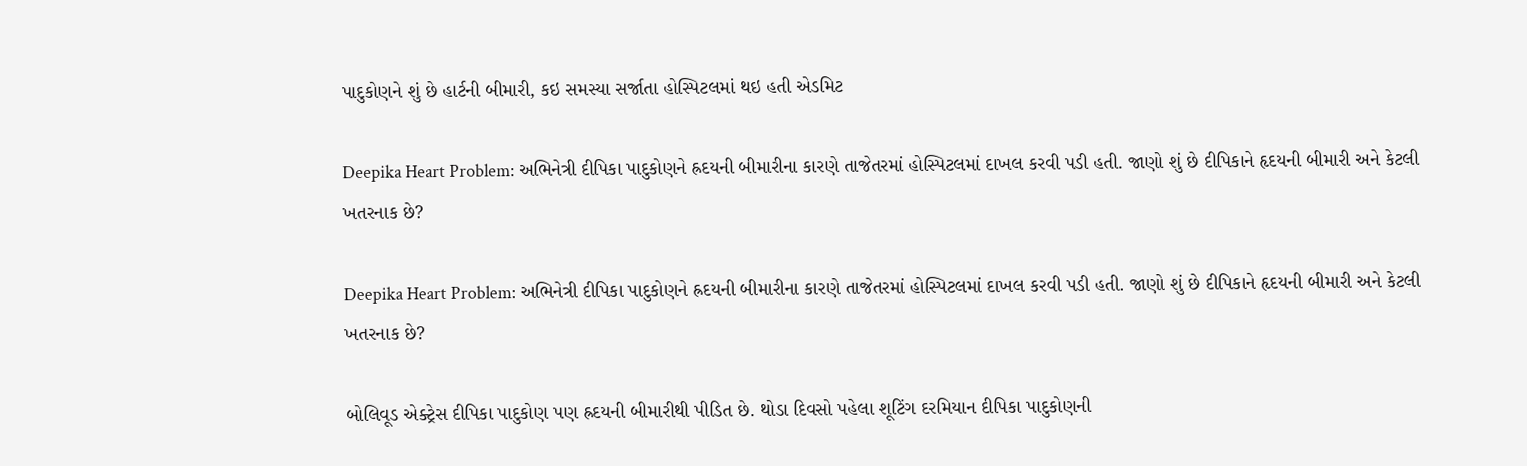પાદુકોણને શું છે હાર્ટની બીમારી, કઇ સમસ્યા સર્જાતા હોસ્પિટલમાં થઇ હતી એડમિટ

Deepika Heart Problem: અભિનેત્રી દીપિકા પાદુકોણને હ્રદયની બીમારીના કારણે તાજેતરમાં હોસ્પિટલમાં દાખલ કરવી પડી હતી. જાણો શું છે દીપિકાને હૃદયની બીમારી અને કેટલી ખતરનાક છે?

Deepika Heart Problem: અભિનેત્રી દીપિકા પાદુકોણને હ્રદયની બીમારીના કારણે તાજેતરમાં હોસ્પિટલમાં દાખલ કરવી પડી હતી. જાણો શું છે દીપિકાને હૃદયની બીમારી અને કેટલી ખતરનાક છે?

બોલિવૂડ એક્ટ્રેસ દીપિકા પાદુકોણ પણ હ્રદયની બીમારીથી પીડિત છે. થોડા દિવસો પહેલા શૂટિંગ દરમિયાન દીપિકા પાદુકોણની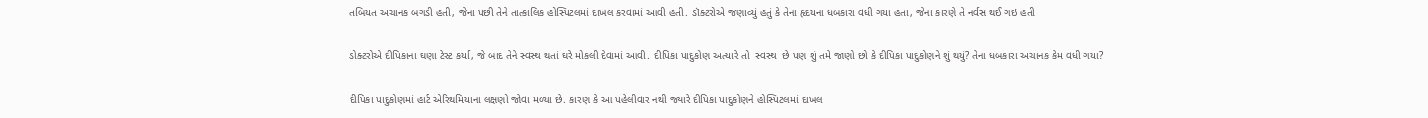તબિયત અચાનક બગડી હતી, જેના પછી તેને તાત્કાલિક હોસ્પિટલમાં દાખલ કરવામાં આવી હતી. ડૉક્ટરોએ જણાવ્યું હતું કે તેના હૃદયના ધબકારા વધી ગયા હતા, જેના કારણે તે નર્વસ થઈ ગઇ હતી

ડોક્ટરોએ દીપિકાના ઘણા ટેસ્ટ કર્યા, જે બાદ તેને સ્વસ્થ થતાં ઘરે મોકલી દેવામાં આવી. દીપિકા પાદુકોણ અત્યારે તો  સ્વસ્થ  છે પણ શું તમે જાણો છો કે દીપિકા પાદુકોણને શું થયું? તેના ધબકારા અચાનક કેમ વધી ગયા?

દીપિકા પાદુકોણમાં હાર્ટ એરિથમિયાના લક્ષણો જોવા મળ્યા છે. કારણ કે આ પહેલીવાર નથી જ્યારે દીપિકા પાદુકોણને હોસ્પિટલમાં દાખલ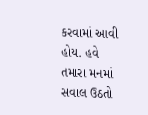કરવામાં આવી હોય. હવે તમારા મનમાં સવાલ ઉઠતો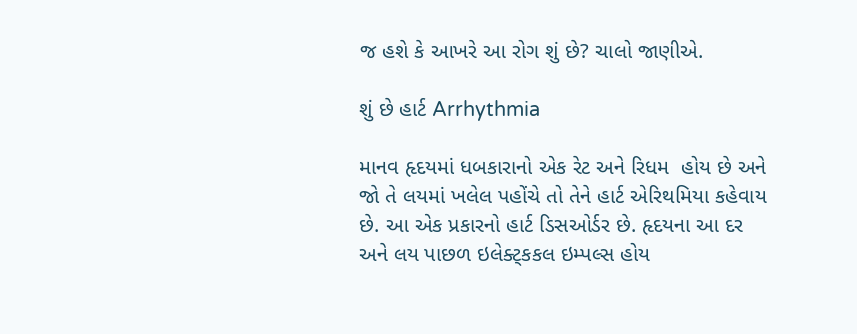જ હશે કે આખરે આ રોગ શું છે? ચાલો જાણીએ.

શું છે હાર્ટ Arrhythmia

માનવ હૃદયમાં ધબકારાનો એક રેટ અને રિધમ  હોય છે અને જો તે લયમાં ખલેલ પહોંચે તો તેને હાર્ટ એરિથમિયા કહેવાય છે. આ એક પ્રકારનો હાર્ટ ડિસઓર્ડર છે. હૃદયના આ દર અને લય પાછળ ઇલેક્ટ્કકલ ઇમ્પલ્સ હોય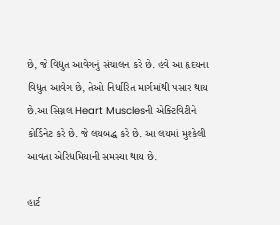છે, જે વિદ્યુત આવેગનું સંચાલન કરે છે. હવે આ હૃદયના વિદ્યુત આવેગ છે, તેઓ નિર્ધારિત માર્ગમાંથી પસાર થાય છે.આ સિગ્નલ Heart Musclesની એક્ટિવિટીને કોર્ડિનેટ કરે છે. જે લયબદ્ધ કરે છે. આ લયમાં મુશ્કેલી આવતા એરિધમિયાની સમસ્યા થાય છે.

હાર્ટ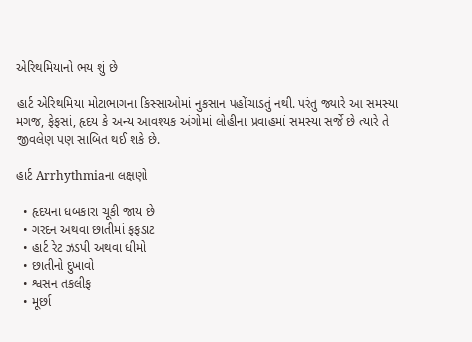એરિથમિયાનો ભય શું છે

હાર્ટ એરિથમિયા મોટાભાગના કિસ્સાઓમાં નુકસાન પહોંચાડતું નથી. પરંતુ જ્યારે આ સમસ્યા મગજ, ફેફસાં, હૃદય કે અન્ય આવશ્યક અંગોમાં લોહીના પ્રવાહમાં સમસ્યા સર્જે છે ત્યારે તે જીવલેણ પણ સાબિત થઈ શકે છે.

હાર્ટ Arrhythmiaના લક્ષણો

  • હૃદયના ધબકારા ચૂકી જાય છે
  • ગરદન અથવા છાતીમાં ફફડાટ
  • હાર્ટ રેટ ઝડપી અથવા ધીમો
  • છાતીનો દુખાવો
  • શ્વસન તકલીફ
  • મૂર્છા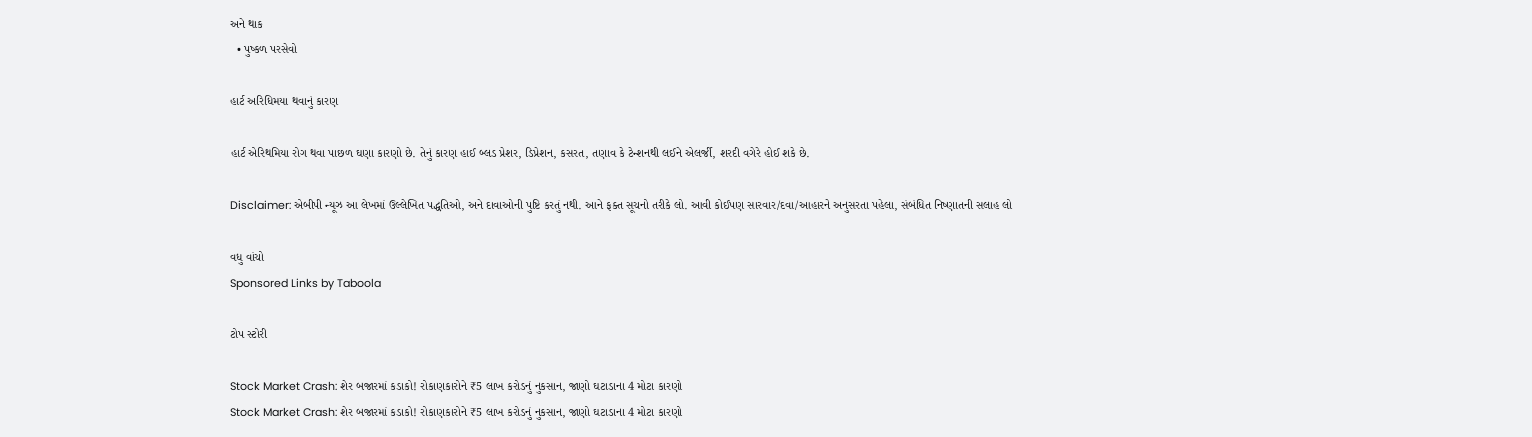અને થાક
  • પુષ્કળ પરસેવો

હાર્ટ અરિધિમયા થવાનું કારણ

હાર્ટ એરિથમિયા રોગ થવા પાછળ ઘણા કારણો છે. તેનું કારણ હાઈ બ્લડ પ્રેશર, ડિપ્રેશન, કસરત, તણાવ કે ટેન્શનથી લઈને એલર્જી, શરદી વગેરે હોઈ શકે છે.

Disclaimer: એબીપી ન્યૂઝ આ લેખમાં ઉલ્લેખિત પદ્ધતિઓ, અને દાવાઓની પુષ્ટિ કરતું નથી. આને ફક્ત સૂચનો તરીકે લો. આવી કોઈપણ સારવાર/દવા/આહારને અનુસરતા પહેલા, સંબંધિત નિષ્ણાતની સલાહ લો

વધુ વાંચો
Sponsored Links by Taboola

ટોપ સ્ટોરી

Stock Market Crash: શેર બજારમાં કડાકો! રોકાણકારોને ₹5 લાખ કરોડનું નુકસાન, જાણો ઘટાડાના 4 મોટા કારણો
Stock Market Crash: શેર બજારમાં કડાકો! રોકાણકારોને ₹5 લાખ કરોડનું નુકસાન, જાણો ઘટાડાના 4 મોટા કારણો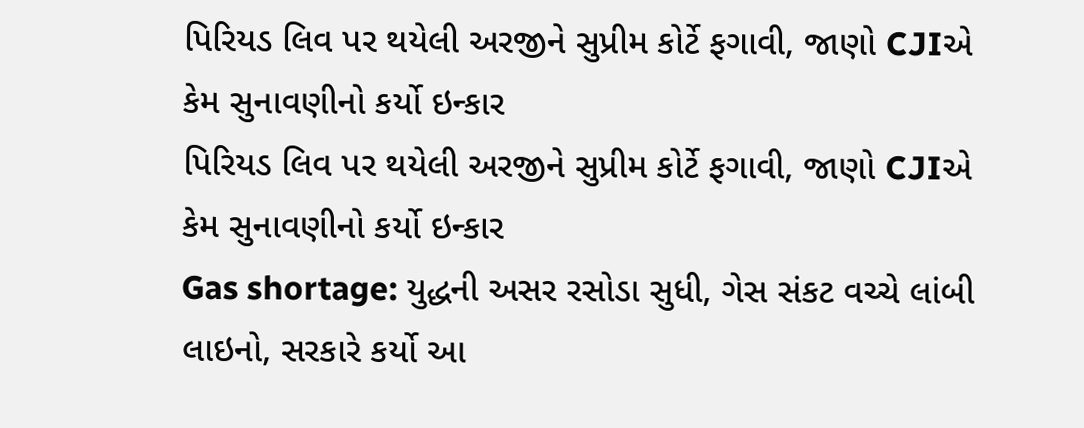પિરિયડ લિવ પર થયેલી અરજીને સુપ્રીમ કોર્ટે ફગાવી, જાણો CJIએ કેમ સુનાવણીનો કર્યો ઇન્કાર
પિરિયડ લિવ પર થયેલી અરજીને સુપ્રીમ કોર્ટે ફગાવી, જાણો CJIએ કેમ સુનાવણીનો કર્યો ઇન્કાર
Gas shortage: યુદ્ધની અસર રસોડા સુધી, ગેસ સંકટ વચ્ચે લાંબી લાઇનો, સરકારે કર્યો આ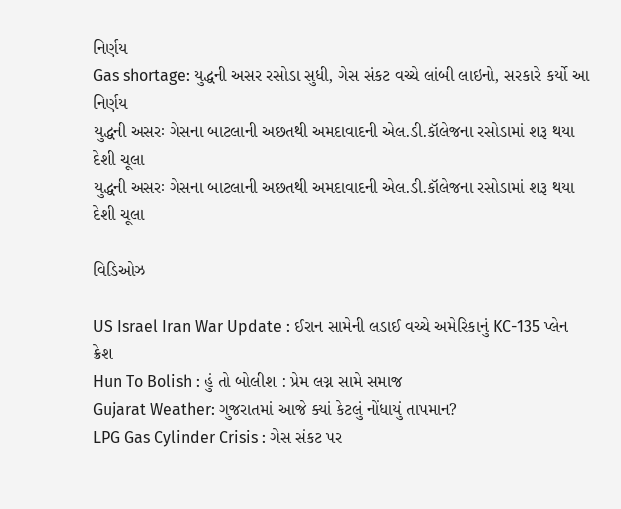નિર્ણય
Gas shortage: યુદ્ધની અસર રસોડા સુધી, ગેસ સંકટ વચ્ચે લાંબી લાઇનો, સરકારે કર્યો આ નિર્ણય
યુદ્ધની અસરઃ ગેસના બાટલાની અછતથી અમદાવાદની એલ.ડી.કૉલેજના રસોડામાં શરૂ થયા દેશી ચૂલા
યુદ્ધની અસરઃ ગેસના બાટલાની અછતથી અમદાવાદની એલ.ડી.કૉલેજના રસોડામાં શરૂ થયા દેશી ચૂલા

વિડિઓઝ

US Israel Iran War Update : ઈરાન સામેની લડાઈ વચ્ચે અમેરિકાનું KC-135 પ્લેન ક્રેશ
Hun To Bolish : હું તો બોલીશ : પ્રેમ લગ્ન સામે સમાજ
Gujarat Weather: ગુજરાતમાં આજે ક્યાં કેટલું નોંધાયું તાપમાન?
LPG Gas Cylinder Crisis : ગેસ સંકટ પર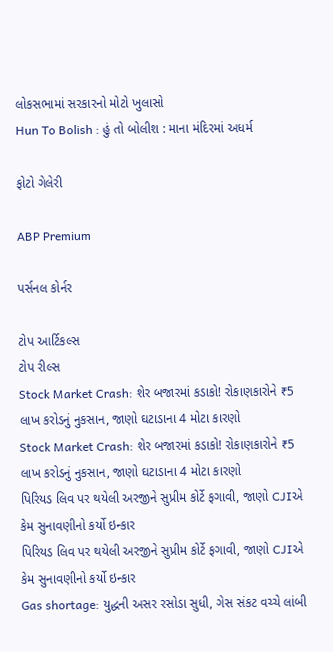લોકસભામાં સરકારનો મોટો ખુલાસો
Hun To Bolish : હું તો બોલીશ : માના મંદિરમાં અધર્મ

ફોટો ગેલેરી

ABP Premium

પર્સનલ કોર્નર

ટોપ આર્ટિકલ્સ
ટોપ રીલ્સ
Stock Market Crash: શેર બજારમાં કડાકો! રોકાણકારોને ₹5 લાખ કરોડનું નુકસાન, જાણો ઘટાડાના 4 મોટા કારણો
Stock Market Crash: શેર બજારમાં કડાકો! રોકાણકારોને ₹5 લાખ કરોડનું નુકસાન, જાણો ઘટાડાના 4 મોટા કારણો
પિરિયડ લિવ પર થયેલી અરજીને સુપ્રીમ કોર્ટે ફગાવી, જાણો CJIએ કેમ સુનાવણીનો કર્યો ઇન્કાર
પિરિયડ લિવ પર થયેલી અરજીને સુપ્રીમ કોર્ટે ફગાવી, જાણો CJIએ કેમ સુનાવણીનો કર્યો ઇન્કાર
Gas shortage: યુદ્ધની અસર રસોડા સુધી, ગેસ સંકટ વચ્ચે લાંબી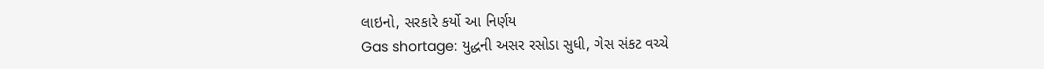લાઇનો, સરકારે કર્યો આ નિર્ણય
Gas shortage: યુદ્ધની અસર રસોડા સુધી, ગેસ સંકટ વચ્ચે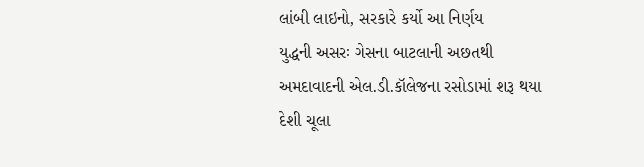લાંબી લાઇનો, સરકારે કર્યો આ નિર્ણય
યુદ્ધની અસરઃ ગેસના બાટલાની અછતથી અમદાવાદની એલ.ડી.કૉલેજના રસોડામાં શરૂ થયા દેશી ચૂલા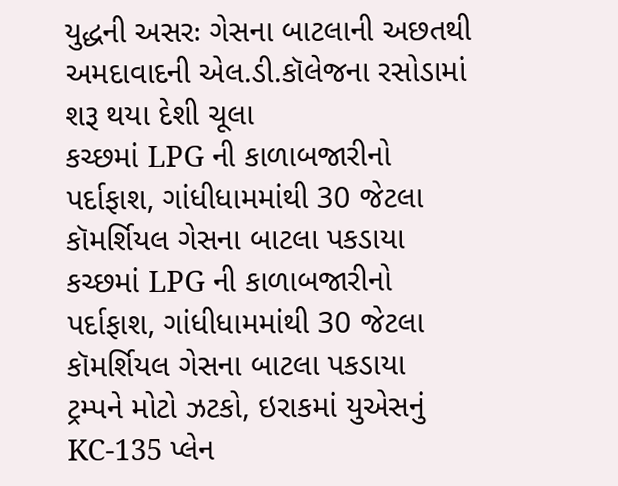યુદ્ધની અસરઃ ગેસના બાટલાની અછતથી અમદાવાદની એલ.ડી.કૉલેજના રસોડામાં શરૂ થયા દેશી ચૂલા
કચ્છમાં LPG ની કાળાબજારીનો પર્દાફાશ, ગાંધીધામમાંથી 30 જેટલા કૉમર્શિયલ ગેસના બાટલા પકડાયા
કચ્છમાં LPG ની કાળાબજારીનો પર્દાફાશ, ગાંધીધામમાંથી 30 જેટલા કૉમર્શિયલ ગેસના બાટલા પકડાયા
ટ્રમ્પને મોટો ઝટકો, ઇરાકમાં યુએસનું KC-135 પ્લેન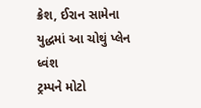ક્રેશ, ઈરાન સામેના યુદ્ધમાં આ ચોથું પ્લેન ધ્વંશ
ટ્રમ્પને મોટો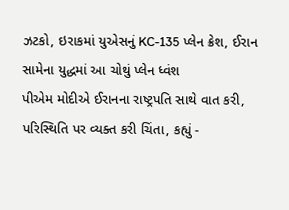ઝટકો, ઇરાકમાં યુએસનું KC-135 પ્લેન ક્રેશ, ઈરાન સામેના યુદ્ધમાં આ ચોથું પ્લેન ધ્વંશ
પીએમ મોદીએ ઈરાનના રાષ્ટ્રપતિ સાથે વાત કરી, પરિસ્થિતિ પર વ્યક્ત કરી ચિંતા, કહ્યું -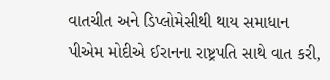વાતચીત અને ડિપ્લોમેસીથી થાય સમાધાન
પીએમ મોદીએ ઈરાનના રાષ્ટ્રપતિ સાથે વાત કરી,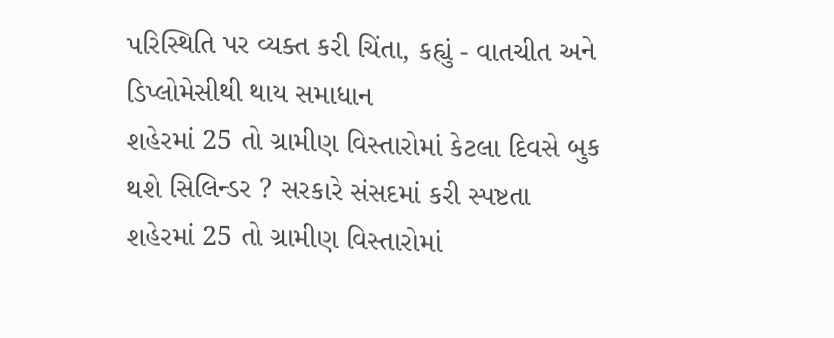પરિસ્થિતિ પર વ્યક્ત કરી ચિંતા, કહ્યું - વાતચીત અને ડિપ્લોમેસીથી થાય સમાધાન
શહેરમાં 25 તો ગ્રામીણ વિસ્તારોમાં કેટલા દિવસે બુક થશે સિલિન્ડર ? સરકારે સંસદમાં કરી સ્પષ્ટતા
શહેરમાં 25 તો ગ્રામીણ વિસ્તારોમાં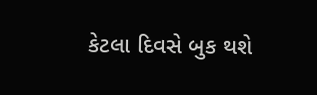કેટલા દિવસે બુક થશે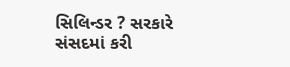સિલિન્ડર ? સરકારે સંસદમાં કરી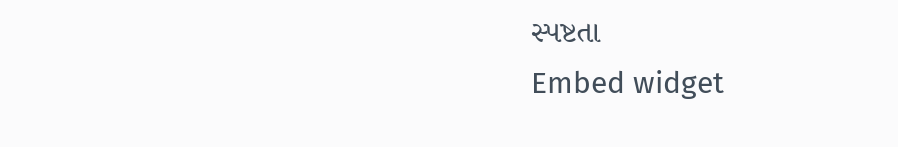સ્પષ્ટતા
Embed widget